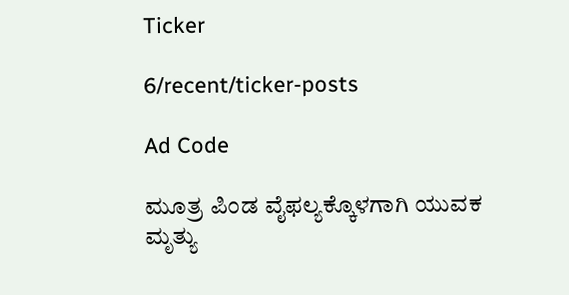Ticker

6/recent/ticker-posts

Ad Code

ಮೂತ್ರ ಪಿಂಡ ವೈಫಲ್ಯಕ್ಕೊಳಗಾಗಿ ಯುವಕ ಮೃತ್ಯು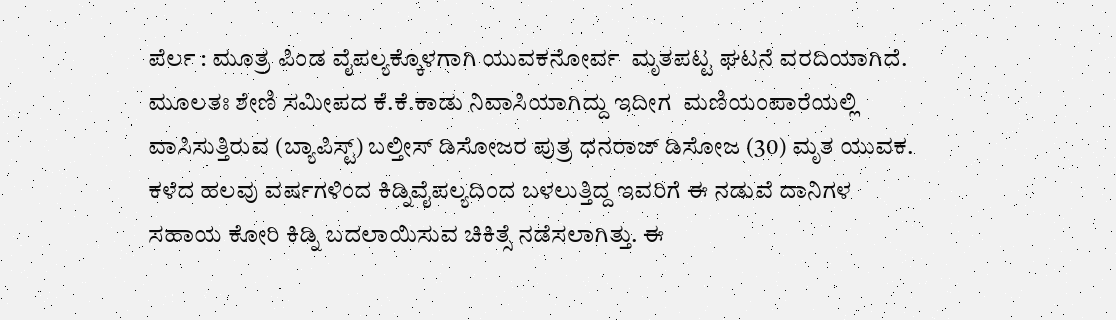ಪೆರ್ಲ : ಮೂತ್ರ ಪಿಂಡ ವೈಪಲ್ಯಕ್ಕೊಳಗಾಗಿ ಯುವಕನೋರ್ವ  ಮೃತಪಟ್ಟ ಘಟನೆ ವರದಿಯಾಗಿದೆ.   ಮೂಲತಃ ಶೇಣಿ ಸಮೀಪದ ಕೆ.ಕೆ.ಕಾಡು ನಿವಾಸಿಯಾಗಿದ್ದು ಇದೀಗ  ಮಣಿಯಂಪಾರೆಯಲ್ಲಿ ವಾಸಿಸುತ್ತಿರುವ (ಬ್ಯಾಪಿಸ್ಟ್) ಬಲ್ತೀಸ್ ಡಿಸೋಜರ ಪುತ್ರ ಧನರಾಜ್ ಡಿಸೋಜ (30) ಮೃತ ಯುವಕ. ಕಳೆದ ಹಲವು ವರ್ಷಗಳಿಂದ ಕಿಡ್ನಿ‌ವೈಪಲ್ಯದಿಂದ ಬಳಲುತ್ತಿದ್ದ ಇವರಿಗೆ ಈ ನಡುವೆ ದಾನಿಗಳ ಸಹಾಯ ಕೋರಿ ಕಿಡ್ನಿ ಬದಲಾಯಿಸುವ ಚಿಕಿತ್ಸೆ ನಡೆಸಲಾಗಿತ್ತು. ಈ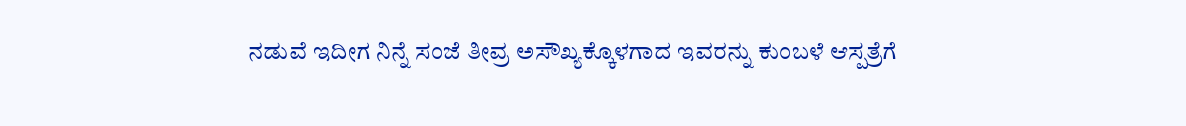ನಡುವೆ ಇದೀಗ ನಿನ್ನೆ ಸಂಜೆ ತೀವ್ರ ಅಸೌಖ್ಯಕ್ಕೊಳಗಾದ ಇವರನ್ನು ಕುಂಬಳೆ ಆಸ್ಪತ್ರೆಗೆ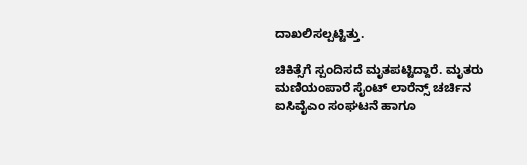ದಾಖಲಿಸಲ್ಪಟ್ಟಿತ್ತು.

ಚಿಕಿತ್ಸೆಗೆ ಸ್ಪಂದಿಸದೆ ಮೃತಪಟ್ಟಿದ್ದಾರೆ. ಮೃತರು ಮಣಿಯಂಪಾರೆ ಸೈಂಟ್ ಲಾರೆನ್ಸ್ ಚರ್ಚಿನ ಐಸಿವೈಎಂ ಸಂಘಟನೆ ಹಾಗೂ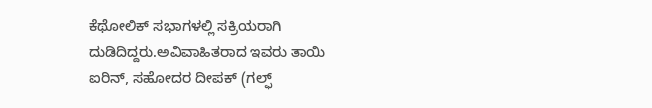ಕೆಥೋಲಿಕ್ ಸಭಾಗಳಲ್ಲಿ ಸಕ್ರಿಯರಾಗಿ ದುಡಿದಿದ್ದರು.ಅವಿವಾಹಿತರಾದ ಇವರು ತಾಯಿ ಐರಿನ್, ಸಹೋದರ ದೀಪಕ್ (ಗಲ್ಫ್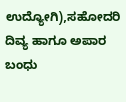ಉದ್ಯೋಗಿ),ಸಹೋದರಿ ದಿವ್ಯ ಹಾಗೂ ಅಪಾರ ಬಂಧು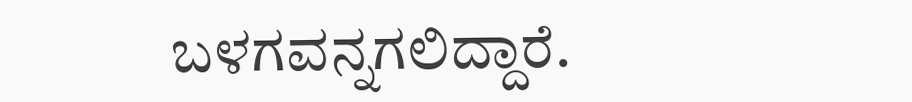ಬಳಗವನ್ನಗಲಿದ್ದಾರೆ.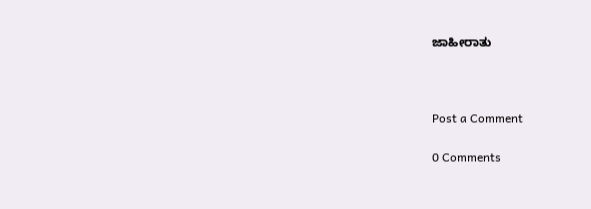ಜಾಹೀರಾತು



Post a Comment

0 Comments